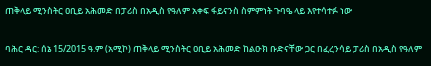ጠቅላይ ሚንስትር ዐቢይ አሕመድ በፓሪስ በአዲስ የዓለም አቀፍ ፋይናንስ ስምምነት ጉባዔ ላይ እየተሳተፉ ነው

ባሕር ዳር: ሰኔ 15/2015 ዓ.ም (አሚኮ) ጠቅላይ ሚንስትር ዐቢይ አሕመድ ከልዑክ ቡድናቸው ጋር በፈረንሳይ ፓሪስ በአዲስ የዓለም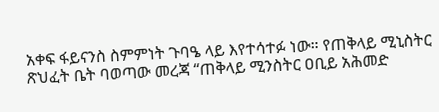አቀፍ ፋይናንስ ስምምነት ጉባዔ ላይ እየተሳተፉ ነው። የጠቅላይ ሚኒስትር ጽህፈት ቤት ባወጣው መረጃ “ጠቅላይ ሚንስትር ዐቢይ አሕመድ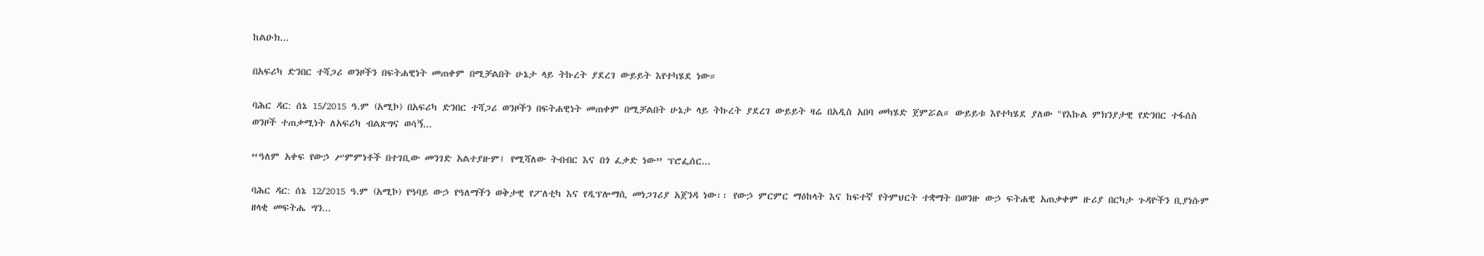ከልዑክ...

በአፍሪካ ድንበር ተሻጋሪ ወንዞችን በፍትሐዊነት መጠቀም በሚቻልበት ሁኔታ ላይ ትኩረት ያደረገ ውይይት እየተካሄደ ነው።

ባሕር ዳር: ሰኔ 15/2015 ዓ.ም (አሚኮ) በአፍሪካ ድንበር ተሻጋሪ ወንዞችን በፍትሐዊነት መጠቀም በሚቻልበት ሁኔታ ላይ ትኩረት ያደረገ ውይይት ዛሬ በአዲስ አበባ መካሄድ ጀምሯል። ውይይቱ እየተካሄደ ያለው "የእኩል ምክንያታዊ የድንበር ተፋሰስ ወንዞች ተጠቃሚነት ለአፍሪካ ብልጽግና ወሳኝ...

“ዓለም አቀፍ የውኃ ሥምምነቶች በተገቢው መንገድ አልተያዙም፤ የሚሻለው ትብብር እና በጎ ፈቃድ ነው” ፕሮፌሰር...

ባሕር ዳር: ሰኔ 12/2015 ዓ.ም (አሚኮ) የዓባይ ውኃ የዓለማችን ወቅታዊ የፖለቲካ እና የዲፕሎማሲ መነጋገሪያ አጀንዳ ነው፡፡ የውኃ ምርምር ማዕከላት እና ከፍተኛ የትምህርት ተቋማት በወንዙ ውኃ ፍትሐዊ አጠቃቀም ዙሪያ በርካታ ጉዳዮችን ቢያነሱም ዘላቂ መፍትሔ ግን...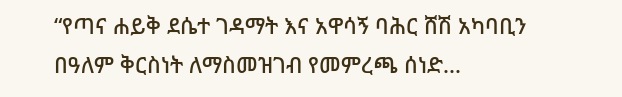“የጣና ሐይቅ ደሴተ ገዳማት እና አዋሳኝ ባሕር ሸሽ አካባቢን በዓለም ቅርስነት ለማስመዝገብ የመምረጫ ሰነድ...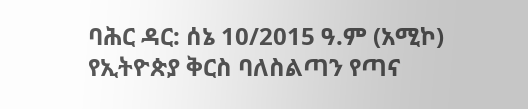ባሕር ዳር: ሰኔ 10/2015 ዓ.ም (አሚኮ) የኢትዮጵያ ቅርስ ባለስልጣን የጣና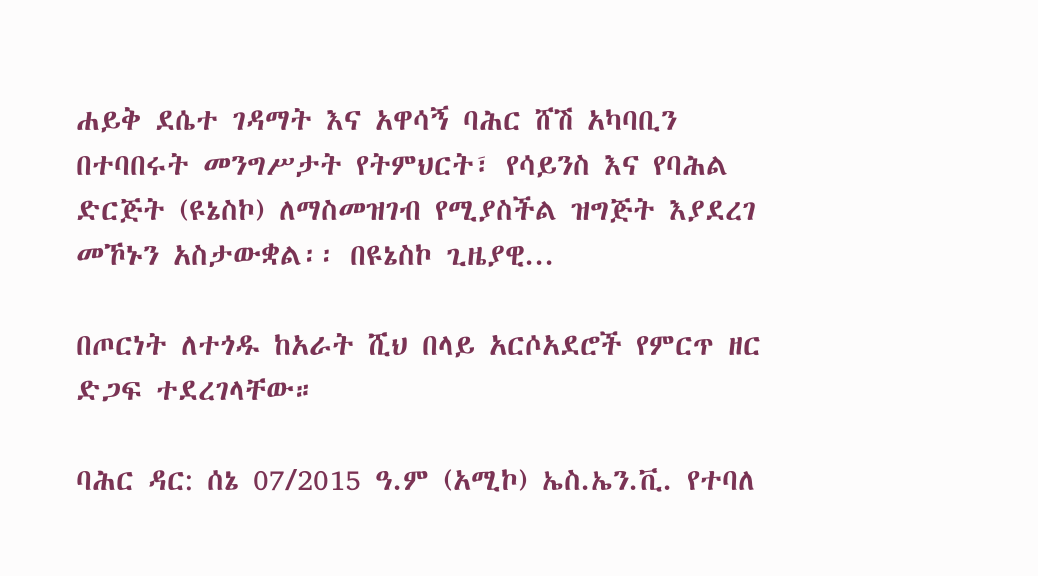ሐይቅ ደሴተ ገዳማት እና አዋሳኝ ባሕር ሸሽ አካባቢን በተባበሩት መንግሥታት የትምህርት፣ የሳይንስ እና የባሕል ድርጅት (ዩኔስኮ) ለማስመዝገብ የሚያስችል ዝግጅት እያደረገ መኾኑን አስታውቋል፡፡ በዩኔስኮ ጊዜያዊ...

በጦርነት ለተጎዱ ከአራት ሺህ በላይ አርሶአደሮች የምርጥ ዘር ድጋፍ ተደረገላቸው።

ባሕር ዳር: ሰኔ 07/2015 ዓ.ም (አሚኮ) ኤስ.ኤን.ቪ. የተባለ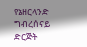የኔዘርላንድ ግብረሰናይ ድርጅት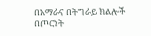በአማራና በትግራይ ክልሎች በጦርነት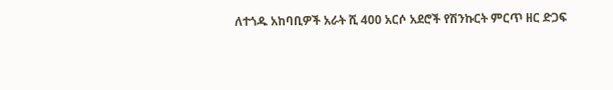ለተጎዱ አከባቢዎች አራት ሺ 400 አርሶ አደሮች የሽንኩርት ምርጥ ዘር ድጋፍ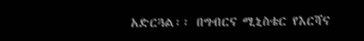አድርጓል፡፡ በግብርና ሚኒስቴር የእርሻና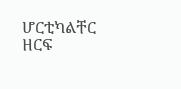ሆርቲካልቸር ዘርፍ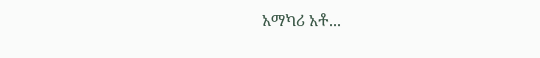አማካሪ አቶ...